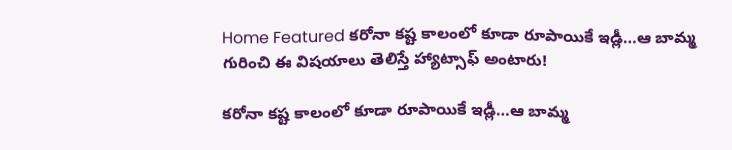Home Featured కరోనా కష్ట కాలంలో కూడా రూపాయికే ఇడ్లీ…ఆ బామ్మ గురించి ఈ విషయాలు తెలిస్తే హ్యాట్సాఫ్ అంటారు!

కరోనా కష్ట కాలంలో కూడా రూపాయికే ఇడ్లీ…ఆ బామ్మ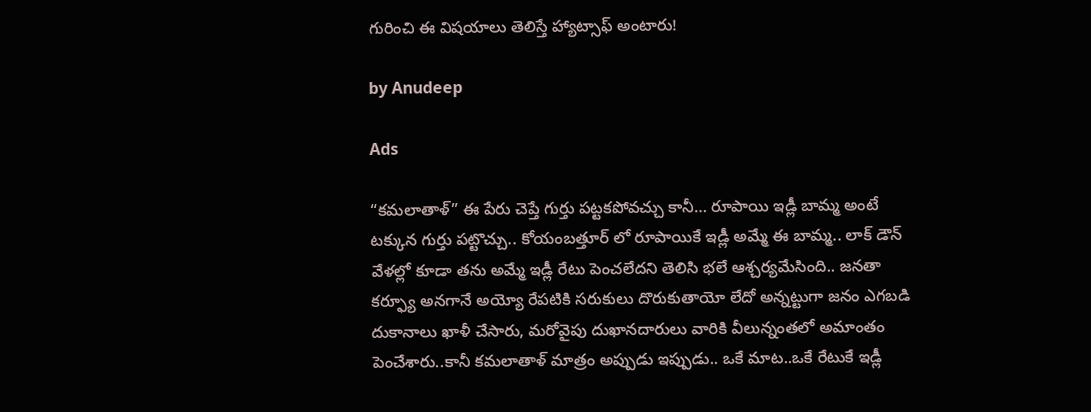గురించి ఈ విషయాలు తెలిస్తే హ్యాట్సాఫ్ అంటారు!

by Anudeep

Ads

“కమలాతాళ్” ఈ పేరు చెప్తే గుర్తు పట్టకపోవచ్చు కానీ… రూపాయి ఇడ్లీ బామ్మ అంటే టక్కున గుర్తు పట్టొచ్చు.. కోయంబత్తూర్ లో రూపాయికే ఇడ్లీ అమ్మే ఈ బామ్మ.. లాక్ డౌన్ వేళల్లో కూడా తను అమ్మే ఇడ్లీ రేటు పెంచలేదని తెలిసి భలే ఆశ్చర్యమేసింది.. జనతా కర్ఫ్యూ అనగానే అయ్యో రేపటికి సరుకులు దొరుకుతాయో లేదో అన్నట్టుగా జనం ఎగబడి దుకానాలు ఖాళీ చేసారు, మరోవైపు దుఖానదారులు వారికి వీలున్నంతలో అమాంతం పెంచేశారు..కానీ కమలాతాళ్ మాత్రం అప్పుడు ఇప్పుడు.. ఒకే మాట..ఒకే రేటుకే ఇడ్లీ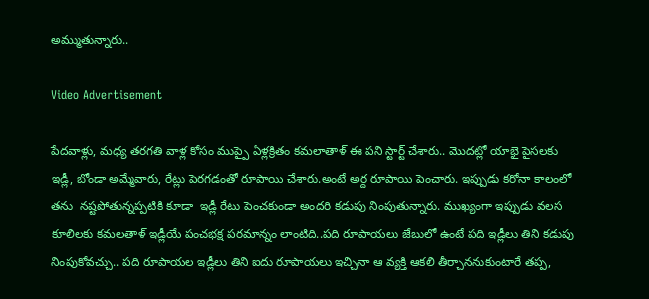అమ్ముతున్నారు..

Video Advertisement

పేదవాళ్లు, మధ్య తరగతి వాళ్ల కోసం ముప్పై ఏళ్లక్రితం కమలాతాళ్ ఈ పని స్టార్ట్ చేశారు.. మొదట్లో యాభై పైసలకు ఇడ్లీ, బోండా అమ్మేవారు, రేట్లు పెరగడంతో రూపాయి చేశారు.అంటే అర్ద రూపాయి పెంచారు. ఇప్పుడు కరోనా కాలంలో తను  నష్టపోతున్నప్పటికి కూడా  ఇడ్లీ రేటు పెంచకుండా అందరి కడుపు నింపుతున్నారు. ముఖ్యంగా ఇప్పుడు వలస కూలిలకు కమలతాళ్ ఇడ్లీయే పంచభక్ష పరమాన్నం లాంటిది..పది రూపాయలు జేబులో ఉంటే పది ఇడ్లీలు తిని కడుపు నింపుకోవచ్చు.. పది రూపాయల ఇడ్లీలు తిని ఐదు రూపాయలు ఇచ్చినా ఆ వ్యక్తి ఆకలి తీర్చాననుకుంటారే తప్ప,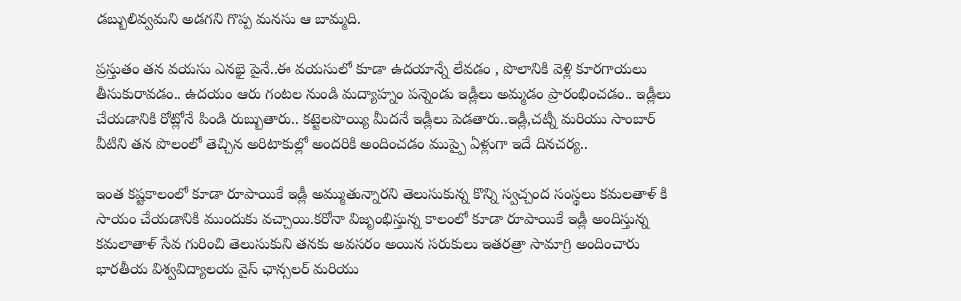డబ్బులివ్వమని అడగని గొప్ప మనసు ఆ బామ్మది.

ప్రస్తుతం తన వయసు ఎనభై పైనే..ఈ వయసులో కూడా ఉదయాన్నే లేవడం , పొలానికి వెళ్లి కూరగాయలు తీసుకురావడం.. ఉదయం ఆరు గంటల నుండి మద్యాహ్నం పన్నెండు ఇడ్లీలు అమ్మడం ప్రారంభించడం.. ఇడ్లీలు చేయడానికి రోట్లోనే పిండి రుబ్బుతారు.. కట్టెలపొయ్యి మీదనే ఇడ్లీలు పెడతారు..ఇడ్లీ,చట్నీ మరియు సాంబార్ వీటిని తన పొలంలో తెచ్చిన అరిటాకుల్లో అందరికి అందించడం ముప్పై ఏళ్లుగా ఇదే దినచర్య..

ఇంత కష్టకాలంలో కూడా రూపాయికే ఇడ్లీ అమ్ముతున్నారని తెలుసుకున్న కొన్ని స్వచ్చంద సంస్థలు కమలతాళ్ కి సాయం చేయడానికి ముందుకు వచ్చాయి.కరోనా విజృంభిస్తున్న కాలంలో కూడా రూపాయికే ఇడ్లీ అందిస్తున్న కమలాతాళ్ సేవ గురించి తెలుసుకుని తనకు అవసరం అయిన సరుకులు ఇతరత్రా సామాగ్రి అందించారు భారతీయ విశ్వవిద్యాలయ వైస్ ఛాన్సలర్ మరియు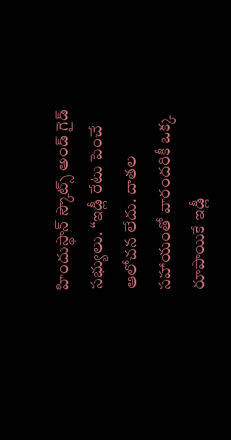హిందుస్థాన్ స్కౌట్స్ అండ్ గైడ్ సభ్యులు. “ఇడ్లీ రేటు పెంచే ఆలోచన లేదు. దాతల సహాయంతో వారందరికీ ఒక్క రూపాయికే ఇడ్లీ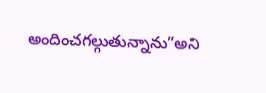అందించగల్గుతున్నాను”అని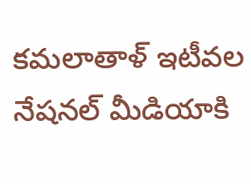కమలాతాళ్‌ ఇటీవల నేషనల్ మీడియాకి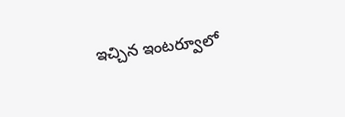ఇచ్చిన ఇంటర్వూలో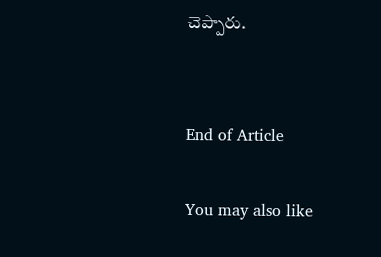చెప్పారు.


End of Article

You may also like